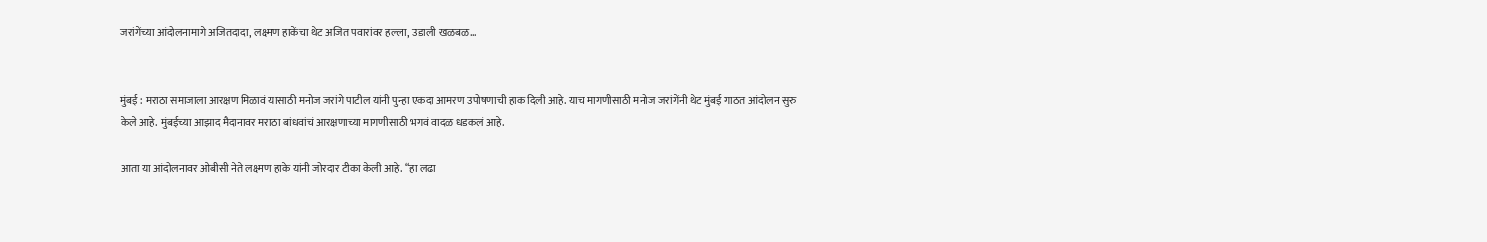जरांगेंच्या आंदोलनामागे अजितदादा, लक्ष्मण हाकेंचा थेट अजित पवारांवर हल्ला, उडाली खळबळ…


मुंबई : मराठा समाजाला आरक्षण मिळावं यासाठी मनोज जरांगे पाटील यांनी पुन्हा एकदा आमरण उपोषणाची हाक दिली आहे. याच मागणीसाठी मनोज जरांगेंनी थेट मुंबई गाठत आंदोलन सुरु केले आहे. मुंबईच्या आझाद मैदानावर मराठा बांधवांचं आरक्षणाच्या मागणीसाठी भगवं वादळ धडकलं आहे.

आता या आंदोलनावर ओबीसी नेते लक्ष्मण हाके यांनी जोरदार टीका केली आहे. “हा लढा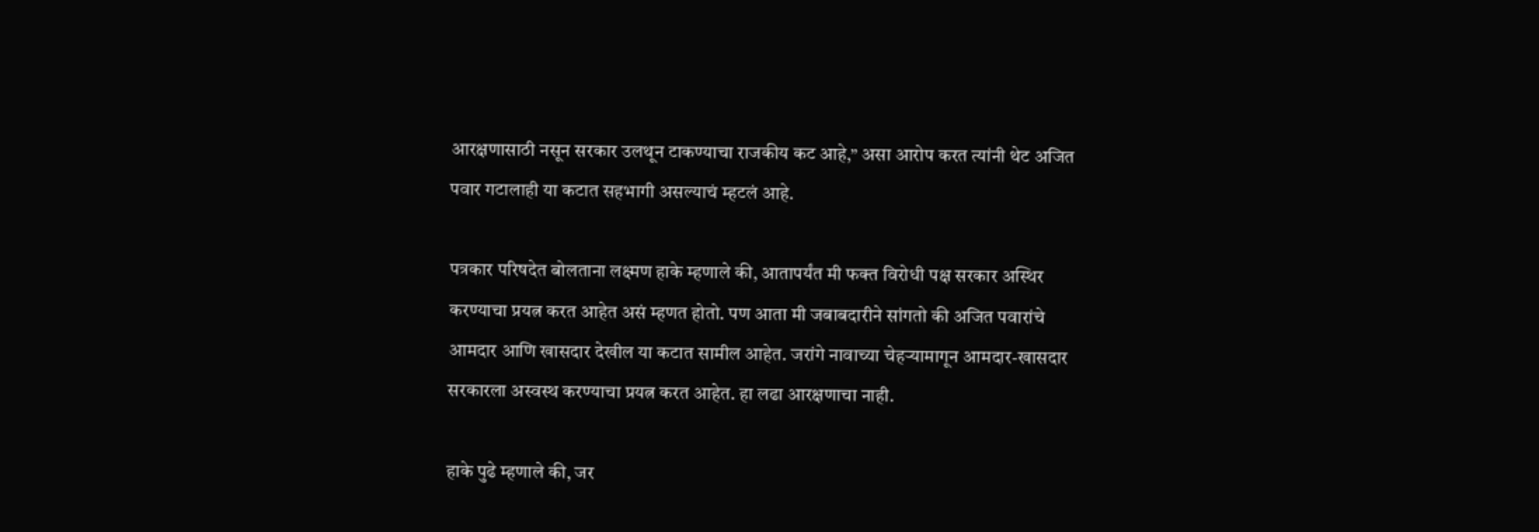आरक्षणासाठी नसून सरकार उलथून टाकण्याचा राजकीय कट आहे,” असा आरोप करत त्यांनी थेट अजित पवार गटालाही या कटात सहभागी असल्याचं म्हटलं आहे.

पत्रकार परिषदेत बोलताना लक्ष्मण हाके म्हणाले की, आतापर्यंत मी फक्त विरोधी पक्ष सरकार अस्थिर करण्याचा प्रयत्न करत आहेत असं म्हणत होतो. पण आता मी जबाबदारीने सांगतो की अजित पवारांचे आमदार आणि खासदार देखील या कटात सामील आहेत. जरांगे नावाच्या चेहऱ्यामागून आमदार-खासदार सरकारला अस्वस्थ करण्याचा प्रयत्न करत आहेत. हा लढा आरक्षणाचा नाही.

हाके पुढे म्हणाले की, जर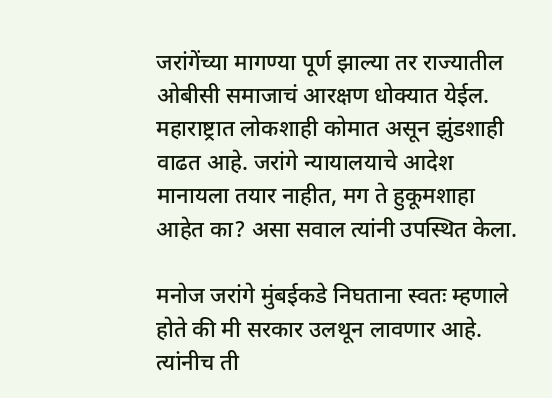जरांगेंच्या मागण्या पूर्ण झाल्या तर राज्यातील ओबीसी समाजाचं आरक्षण धोक्यात येईल. महाराष्ट्रात लोकशाही कोमात असून झुंडशाही वाढत आहे. जरांगे न्यायालयाचे आदेश मानायला तयार नाहीत, मग ते हुकूमशाहा आहेत का? असा सवाल त्यांनी उपस्थित केला.

मनोज जरांगे मुंबईकडे निघताना स्वतः म्हणाले होते की मी सरकार उलथून लावणार आहे. त्यांनीच ती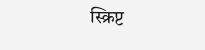स्क्रिप्ट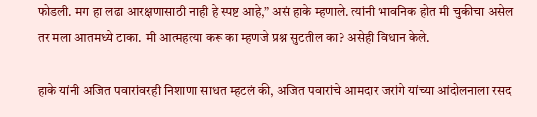फोडली. मग हा लढा आरक्षणासाठी नाही हे स्पष्ट आहे,” असं हाके म्हणाले. त्यांनी भावनिक होत मी चुकीचा असेल तर मला आतमध्ये टाका. मी आत्महत्या करू का म्हणजे प्रश्न सुटतील का? असेही विधान केले.

हाके यांनी अजित पवारांवरही निशाणा साधत म्हटलं की, अजित पवारांचे आमदार जरांगे यांच्या आंदोलनाला रसद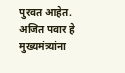पुरवत आहेत. अजित पवार हे मुख्यमंत्र्यांना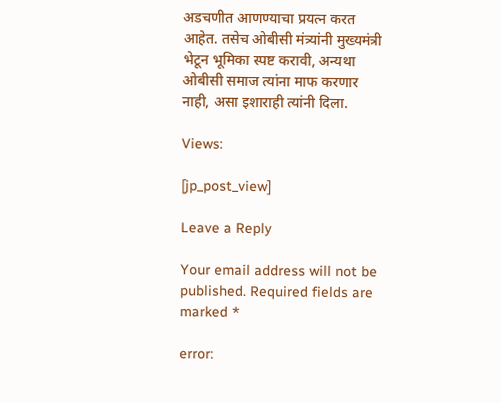अडचणीत आणण्याचा प्रयत्न करत आहेत. तसेच ओबीसी मंत्र्यांनी मुख्यमंत्री भेटून भूमिका स्पष्ट करावी, अन्यथा ओबीसी समाज त्यांना माफ करणार नाही, असा इशाराही त्यांनी दिला.

Views:

[jp_post_view]

Leave a Reply

Your email address will not be published. Required fields are marked *

error: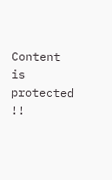Content is protected !!